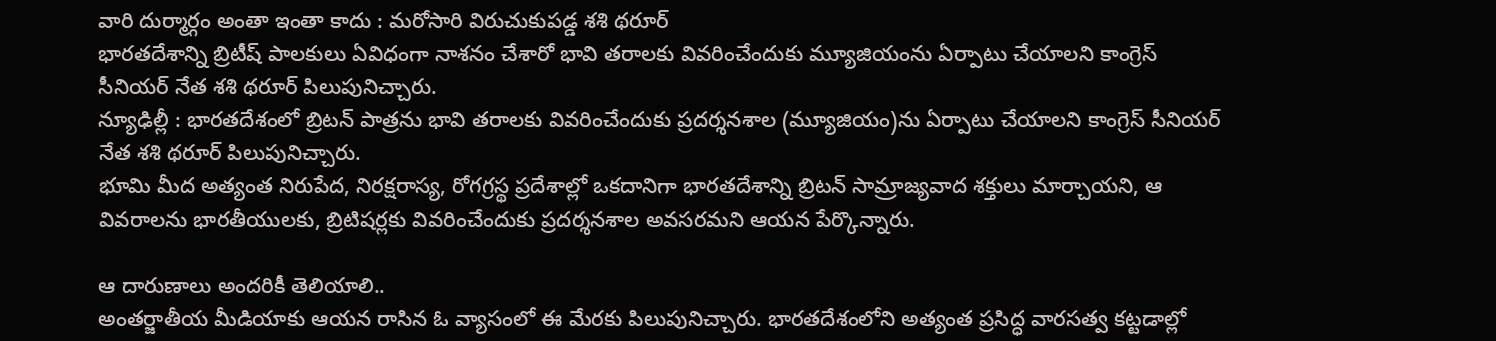వారి దుర్మార్గం అంతా ఇంతా కాదు : మరోసారి విరుచుకుపడ్డ శశి థరూర్
భారతదేశాన్ని బ్రిటీష్ పాలకులు ఏవిధంగా నాశనం చేశారో భావి తరాలకు వివరించేందుకు మ్యూజియంను ఏర్పాటు చేయాలని కాంగ్రెస్ సీనియర్ నేత శశి థరూర్ పిలుపునిచ్చారు.
న్యూఢిల్లీ : భారతదేశంలో బ్రిటన్ పాత్రను భావి తరాలకు వివరించేందుకు ప్రదర్శనశాల (మ్యూజియం)ను ఏర్పాటు చేయాలని కాంగ్రెస్ సీనియర్ నేత శశి థరూర్ పిలుపునిచ్చారు.
భూమి మీద అత్యంత నిరుపేద, నిరక్షరాస్య, రోగగ్రస్థ ప్రదేశాల్లో ఒకదానిగా భారతదేశాన్ని బ్రిటన్ సామ్రాజ్యవాద శక్తులు మార్చాయని, ఆ వివరాలను భారతీయులకు, బ్రిటిషర్లకు వివరించేందుకు ప్రదర్శనశాల అవసరమని ఆయన పేర్కొన్నారు.

ఆ దారుణాలు అందరికీ తెలియాలి..
అంతర్జాతీయ మీడియాకు ఆయన రాసిన ఓ వ్యాసంలో ఈ మేరకు పిలుపునిచ్చారు. భారతదేశంలోని అత్యంత ప్రసిద్ధ వారసత్వ కట్టడాల్లో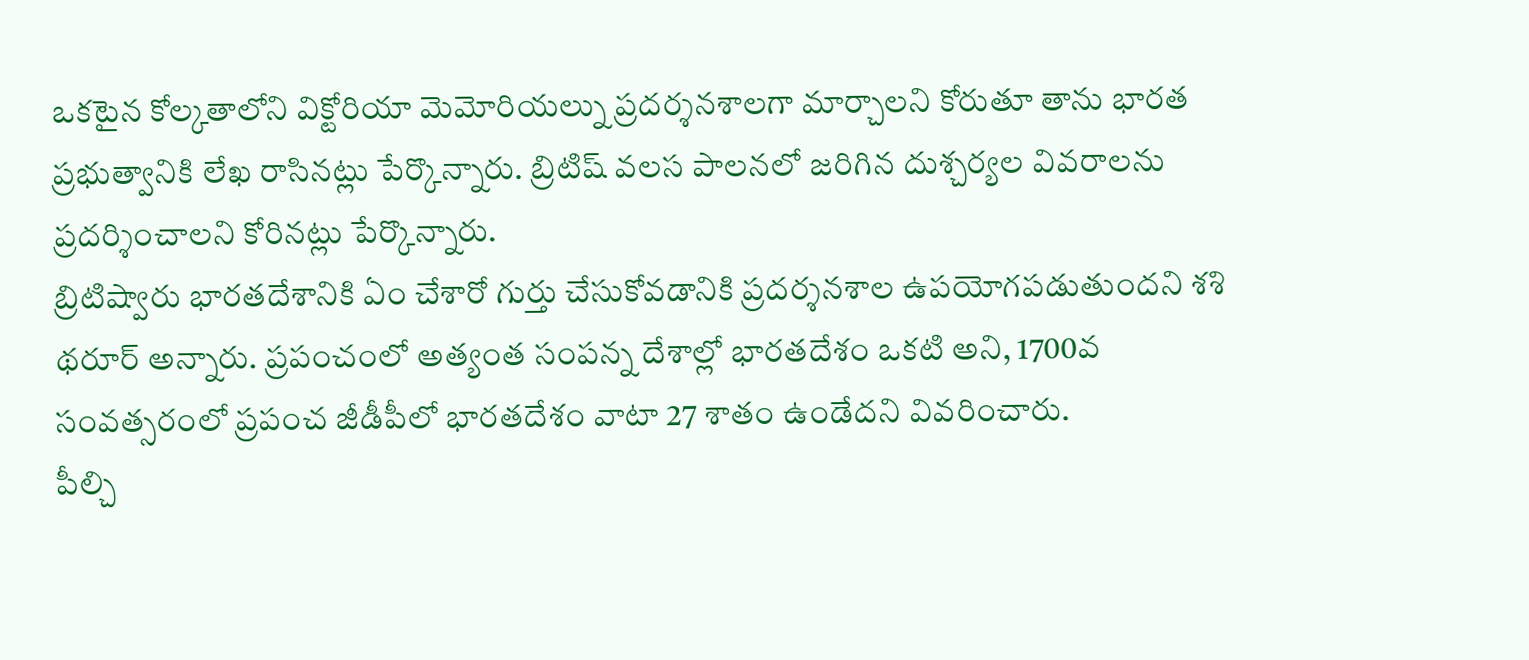ఒకటైన కోల్కతాలోని విక్టోరియా మెమోరియల్ను ప్రదర్శనశాలగా మార్చాలని కోరుతూ తాను భారత ప్రభుత్వానికి లేఖ రాసినట్లు పేర్కొన్నారు. బ్రిటిష్ వలస పాలనలో జరిగిన దుశ్చర్యల వివరాలను ప్రదర్శించాలని కోరినట్లు పేర్కొన్నారు.
బ్రిటిష్వారు భారతదేశానికి ఏం చేశారో గుర్తు చేసుకోవడానికి ప్రదర్శనశాల ఉపయోగపడుతుందని శశి థరూర్ అన్నారు. ప్రపంచంలో అత్యంత సంపన్న దేశాల్లో భారతదేశం ఒకటి అని, 1700వ సంవత్సరంలో ప్రపంచ జీడీపీలో భారతదేశం వాటా 27 శాతం ఉండేదని వివరించారు.
పీల్చి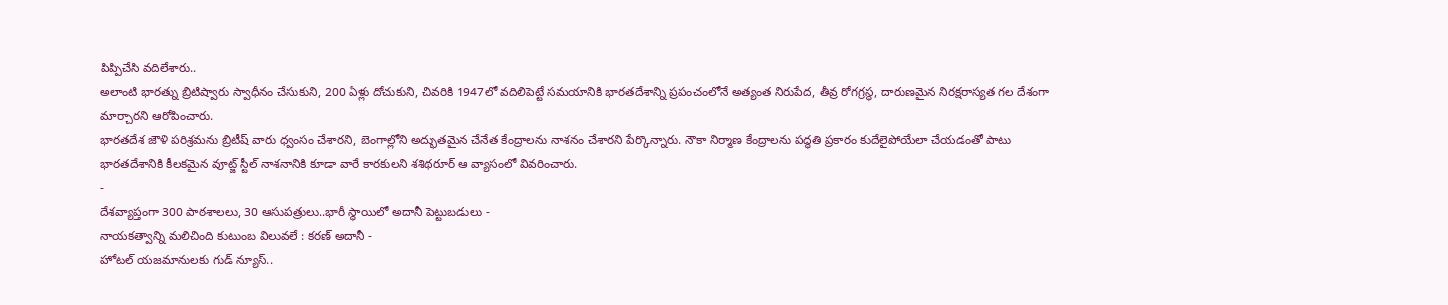పిప్పిచేసి వదిలేశారు..
అలాంటి భారత్ను బ్రిటిష్వారు స్వాధీనం చేసుకుని, 200 ఏళ్లు దోచుకుని, చివరికి 1947లో వదిలిపెట్టే సమయానికి భారతదేశాన్ని ప్రపంచంలోనే అత్యంత నిరుపేద, తీవ్ర రోగగ్రస్థ, దారుణమైన నిరక్షరాస్యత గల దేశంగా మార్చారని ఆరోపించారు.
భారతదేశ జౌళి పరిశ్రమను బ్రిటీష్ వారు ధ్వంసం చేశారని, బెంగాల్లోని అద్భుతమైన చేనేత కేంద్రాలను నాశనం చేశారని పేర్కొన్నారు. నౌకా నిర్మాణ కేంద్రాలను పద్ధతి ప్రకారం కుదేలైపోయేలా చేయడంతో పాటు భారతదేశానికి కీలకమైన వూట్జ్ స్టీల్ నాశనానికి కూడా వారే కారకులని శశిథరూర్ ఆ వ్యాసంలో వివరించారు.
-
దేశవ్యాప్తంగా 300 పాఠశాలలు, 30 ఆసుపత్రులు..భారీ స్థాయిలో అదానీ పెట్టుబడులు -
నాయకత్వాన్ని మలిచింది కుటుంబ విలువలే : కరణ్ అదానీ -
హోటల్ యజమానులకు గుడ్ న్యూస్..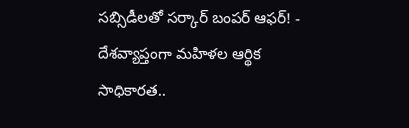సబ్సిడీలతో సర్కార్ బంపర్ ఆఫర్! -
దేశవ్యాప్తంగా మహిళల ఆర్థిక సాధికారత..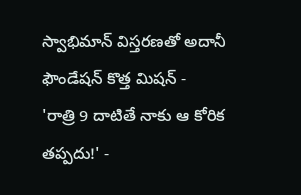స్వాభిమాన్ విస్తరణతో అదానీ ఫౌండేషన్ కొత్త మిషన్ -
'రాత్రి 9 దాటితే నాకు ఆ కోరిక తప్పదు!' -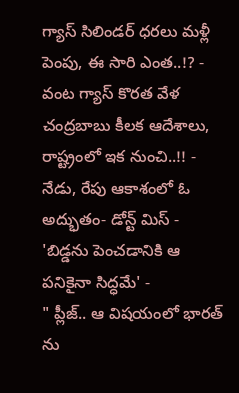గ్యాస్ సిలిండర్ ధరలు మళ్లీ పెంపు, ఈ సారి ఎంత..!? -
వంట గ్యాస్ కొరత వేళ చంద్రబాబు కీలక ఆదేశాలు, రాష్ట్రంలో ఇక నుంచి..!! -
నేడు, రేపు ఆకాశంలో ఓ అద్భుతం- డోన్ట్ మిస్ -
'బిడ్డను పెంచడానికి ఆ పనికైనా సిద్ధమే' -
" ప్లీజ్.. ఆ విషయంలో భారత్ ను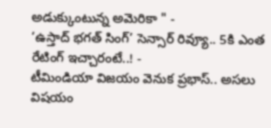అడుక్కుంటున్న అమెరికా " -
‘ఉస్తాద్ భగత్ సింగ్’ సెన్సార్ రివ్యూ.. 5కి ఎంత రేటింగ్ ఇచ్చారంటే..! -
టీమిండియా విజయం వెనుక ప్రభాస్.. అసలు విషయం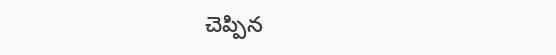చెప్పిన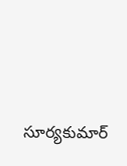సూర్యకుమార్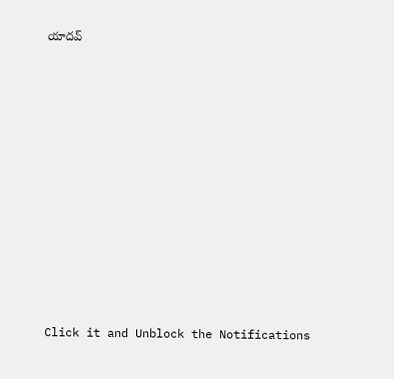యాదవ్












Click it and Unblock the Notifications